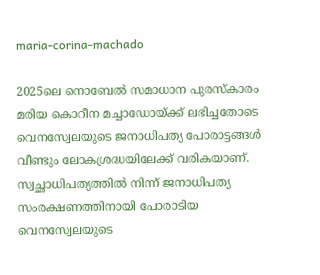maria-corina-machado

2025ലെ നൊബേല്‍ സമാധാന പുരസ്കാരം മരിയ കൊറീന മച്ചാഡോയ്ക്ക് ലഭിച്ചതോടെ വെനസ്വേലയുടെ ജനാധിപത്യ പോരാട്ടങ്ങള്‍ വീണ്ടും ലോകശ്രദ്ധയിലേക്ക് വരികയാണ്. സ്വച്ഛാധിപത്യത്തില്‍ നിന്ന് ജനാധിപത്യ സംരക്ഷണത്തിനായി പോരാടിയ വെനസ്വേലയു‌ടെ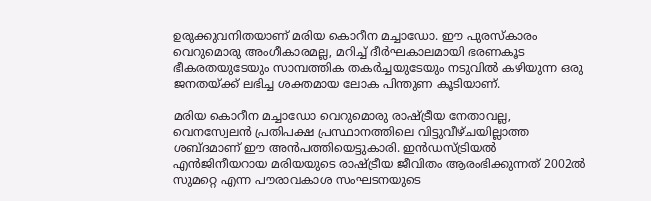ഉരുക്കുവനിതയാണ് മരിയ കൊറീന മച്ചാ‍ഡോ. ഈ പുരസ്കാരം വെറുമൊരു അംഗീകാരമല്ല, മറിച്ച് ദീര്‍ഘകാലമായി ഭരണകൂട ഭീകരതയുടേയും സാമ്പത്തിക തകര്‍ച്ചയുടേയും നടുവില്‍ കഴിയുന്ന ഒരു ജനതയ്ക്ക് ലഭിച്ച ശക്തമായ ലോക പിന്തുണ കൂടിയാണ്.

മരിയ കൊറീന മച്ചാ‍‍ഡോ വെറുമൊരു രാഷ്ട്രീയ നേതാവല്ല, വെനസ്വേലന്‍ പ്രതിപക്ഷ പ്രസ്ഥാനത്തിലെ വിട്ടുവീഴ്ചയില്ലാത്ത ശബ്ദമാണ് ഈ അന്‍പത്തിയെട്ടുകാരി. ഇന്‍ഡസ്ട്രിയല്‍ എന്‍ജിനീയറായ മരിയയുടെ രാഷ്ട്രീയ ജീവിതം ആരംഭിക്കുന്നത് 2002ല്‍ സുമറ്റെ എന്ന പൗരാവകാശ സംഘടനയുടെ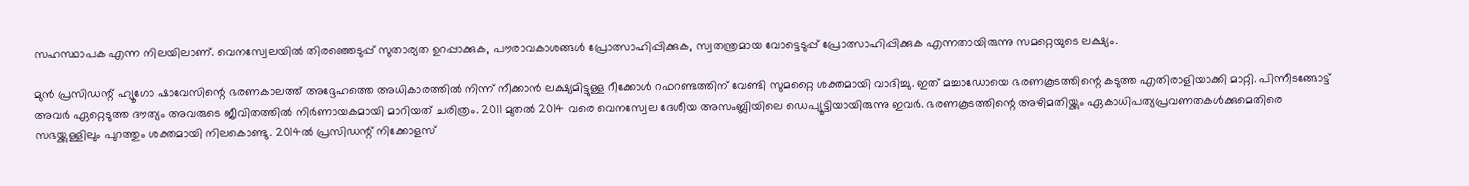സഹസ്ഥാപക എന്ന നിലയിലാണ്. വെനസ്വേലയില്‍ തിരഞ്ഞെടുപ്പ് സുതാര്യത ഉറപ്പാക്കുക, പൗരാവകാശങ്ങള്‍ പ്രോത്സാഹിപ്പിക്കുക, സ്വതന്ത്രമായ വോട്ടെടുപ്പ് പ്രോത്സാഹിപ്പിക്കുക എന്നതായിരുന്നു സമറ്റെയുടെ ലക്ഷ്യം.

മുന്‍ പ്രസിഡന്റ് ഹ്യൂഗോ ഷാവേസിന്റെ ഭരണകാലത്ത് അദ്ദേഹത്തെ അധികാരത്തില്‍ നിന്ന് നീക്കാന്‍ ലക്ഷ്യമിട്ടുള്ള റീക്കോള്‍ റഫറണ്ടത്തിന് വേണ്ടി സുമറ്റൈ ശക്തമായി വാദിച്ചു. ഇത് മച്ചാഡോയെ ഭരണകൂടത്തിന്റെ കടുത്ത എതിരാളിയാക്കി മാറ്റി. പിന്നീടങ്ങോട്ട് അവര്‍ ഏറ്റെടുത്ത ദൗത്യം അവരുടെ ജീവിതത്തില്‍ നിര്‍ണായകമായി മാറിയത് ചരിത്രം. 2011 മുതല്‍ 2014 വരെ വെനസ്വേല ദേശീയ അസംബ്ലിയിലെ ഡെപ്യൂട്ടിയായിരുന്നു ഇവര്‍. ഭരണകൂടത്തിന്റെ അഴിമതിയ്ക്കും ഏകാധിപത്യപ്രവണതകള്‍ക്കുമെതിരെ സഭയ്ക്കുള്ളിലും പുറത്തും ശക്തമായി നിലകൊണ്ടു. 2014ല്‍ പ്രസി‍‍ഡന്റ് നിക്കോളസ്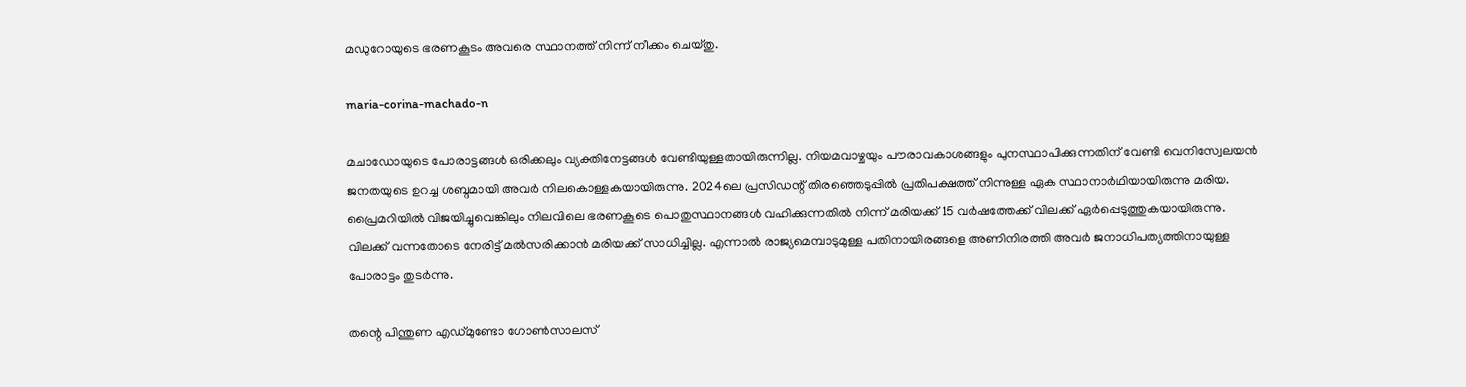മഡുറോയുടെ ഭരണകൂടം അവരെ സ്ഥാനത്ത് നിന്ന് നീക്കം ചെയ്തു.

maria-corina-machado-n

മചാഡോയുടെ പോരാട്ടങ്ങള്‍ ഒരിക്കലും വ്യക്തിനേട്ടങ്ങള്‍ വേണ്ടിയുള്ളതായിരുന്നില്ല. നിയമവാഴ്ചയും പൗരാവകാശങ്ങളും പുനസ്ഥാപിക്കുന്നതിന് വേണ്ടി വെനിസ്വേലയന്‍ ജനതയുടെ ഉറച്ച ശബ്ദമായി അവര്‍ നിലകൊള്ളകയായിരുന്നു. 2024ലെ പ്രസി‍ഡന്റ് തിരഞ്ഞെടുപ്പില്‍ പ്രതിപക്ഷത്ത് നിന്നുള്ള ഏക സ്ഥാനാര്‍ഥിയായിരുന്നു മരിയ. പ്രൈമറിയില്‍ വിജയിച്ചുവെങ്കിലും നിലവിലെ ഭരണകൂടെ പൊതുസ്ഥാനങ്ങള്‍ വഹിക്കുന്നതില്‍ നിന്ന് മരിയക്ക് 15 വര്‍ഷത്തേക്ക് വിലക്ക് ഏര്‍പ്പെടുത്തുകയായിരുന്നു. വിലക്ക് വന്നതോടെ നേരിട്ട് മല്‍സരിക്കാന്‍ മരിയക്ക് സാധിച്ചില്ല. എന്നാല്‍ രാജ്യമെമ്പാടുമുള്ള പതിനായിരങ്ങളെ അണിനിരത്തി അവര്‍ ജനാധിപത്യത്തിനായുള്ള പോരാട്ടം തുടര്‍ന്നു.

തന്റെ പിന്തുണ എഡ‍്മുണ്ടോ ഗോണ്‍സാലസ്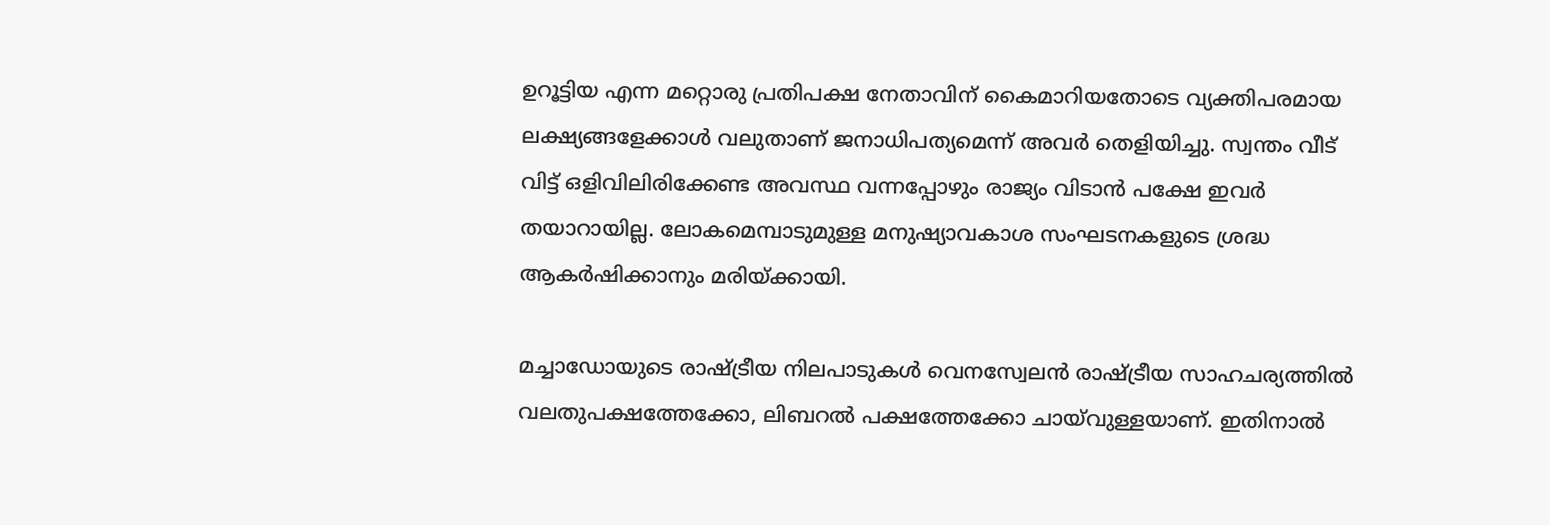ഉറൂട്ടിയ എന്ന മറ്റൊരു പ്രതിപക്ഷ നേതാവിന് കൈമാറിയതോടെ വ്യക്തിപരമായ ലക്ഷ്യങ്ങളേക്കാള്‍ വലുതാണ് ജനാധിപത്യമെന്ന് അവര്‍ തെളിയിച്ചു. സ്വന്തം വീട് വിട്ട് ഒളിവിലിരിക്കേണ്ട അവസ്ഥ വന്നപ്പോഴും രാജ്യം വിടാന്‍ പക്ഷേ ഇവര്‍ തയാറായില്ല. ലോകമെമ്പാടുമുള്ള മനുഷ്യാവകാശ സംഘടനകളുടെ ശ്രദ്ധ ആകര്‍ഷിക്കാനും മരിയ്ക്കായി.

മച്ചാ‍ഡോയുടെ രാഷ്ട്രീയ നിലപാടുകള്‍ വെനസ്വേലന്‍ രാഷ്ട്രീയ സാഹചര്യത്തില്‍ വലതുപക്ഷത്തേക്കോ, ലിബറല്‍ പക്ഷത്തേക്കോ ചായ്‍വുള്ളയാണ്. ഇതിനാല്‍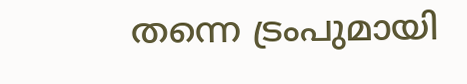തന്നെ ട്രംപുമായി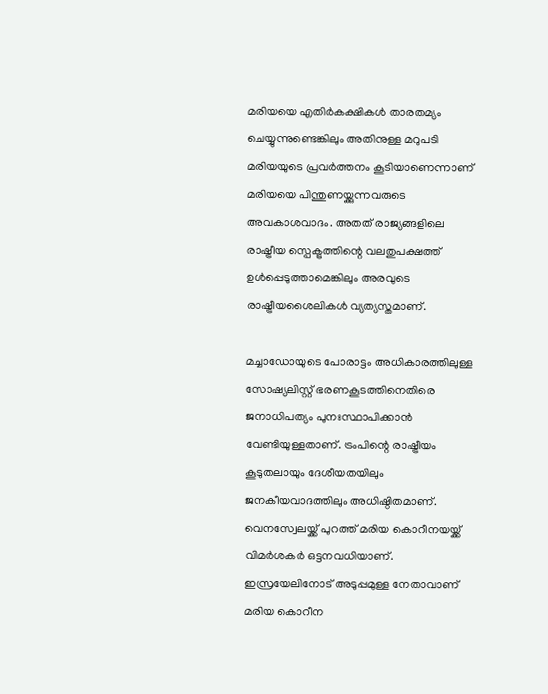മരിയയെ എതിര്‍കക്ഷികള്‍ താരതമ്യം ചെയ്യുന്നുണ്ടെങ്കിലും അതിനുള്ള മറുപടി മരിയയുടെ പ്രവര്‍ത്തനം കൂടിയാണെന്നാണ് മരിയയെ പിന്തുണയ്ക്കുന്നവരുടെ അവകാശവാദം. അതത് രാജ്യങ്ങളിലെ രാഷ്ട്രീയ സ്പെക്ട്രത്തിന്റെ വലതുപക്ഷത്ത് ഉള്‍പ്പെടുത്താമെങ്കിലും അരവുടെ രാഷ്ട്രീയശൈലികള്‍ വ്യത്യസ്തമാണ്.

മച്ചാഡോയുടെ പോരാട്ടം അധികാരത്തിലുള്ള സോഷ്യലിസ്റ്റ് ഭരണകൂടത്തിനെതിരെ ജനാധിപത്യം പുനഃസ്ഥാപിക്കാന്‍ വേണ്ടിയുള്ളതാണ്. ട്രംപിന്റെ രാഷ്ട്രീയം കൂടുതലായും ദേശീയതയിലും ജനകീയവാദത്തിലും അധിഷ്ഠിതമാണ്.  വെനസ്വേലയ്ക്ക് പുറത്ത് മരിയ കൊറീനയയ്ക്ക് വിമര്‍ശകര്‍ ഒട്ടനവധിയാണ്. ഇസ്രയേലിനോട് അടുപ്പമുള്ള നേതാവാണ് മരിയ കൊറീന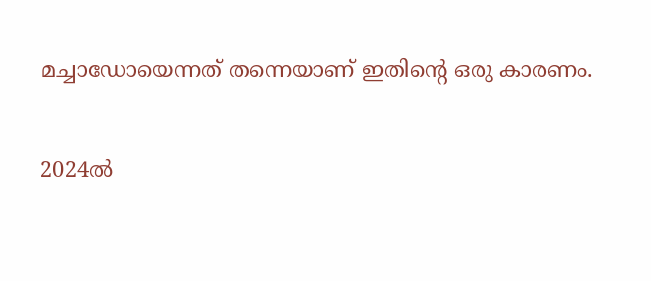മച്ചാ‍ഡോയെന്നത് തന്നെയാണ് ഇതിന്റെ ഒരു കാരണം.

2024ല്‍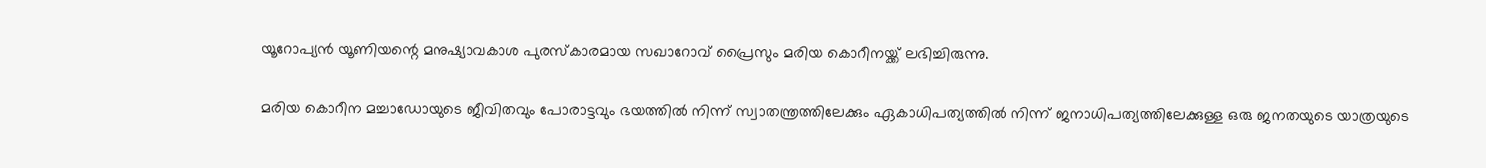യൂറോപ്യന്‍ യൂണിയന്റെ മനുഷ്യാവകാശ പുരസ്കാരമായ സഖാറോവ് പ്രൈസും മരിയ കൊറീനയ്ക്ക് ലഭിച്ചിരുന്നു.

മരിയ കൊറീന മച്ചാഡോയുടെ ജീവിതവും പോരാട്ടവും ഭയത്തില്‍ നിന്ന് സ്വാതന്ത്രത്തിലേക്കും ഏകാധിപത്യത്തില്‍ നിന്ന് ജനാധിപത്യത്തിലേക്കുള്ള ഒരു ജനതയുടെ യാത്രയുടെ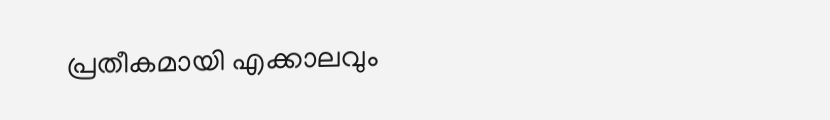പ്രതീകമായി എക്കാലവും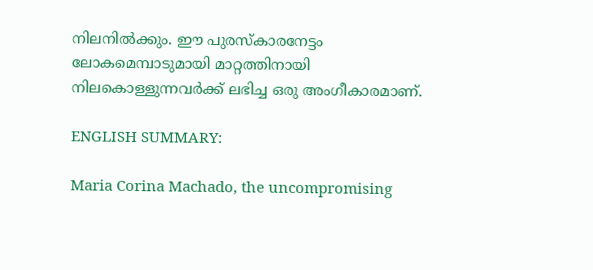നിലനില്‍ക്കും. ഈ പുരസ്കാരനേട്ടം ലോകമെമ്പാടുമായി മാറ്റത്തിനായി നിലകൊള്ളുന്നവര്‍ക്ക് ലഭിച്ച ഒരു അംഗീകാരമാണ്.

ENGLISH SUMMARY:

Maria Corina Machado, the uncompromising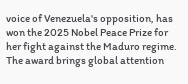voice of Venezuela's opposition, has won the 2025 Nobel Peace Prize for her fight against the Maduro regime. The award brings global attention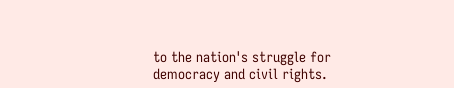to the nation's struggle for democracy and civil rights.